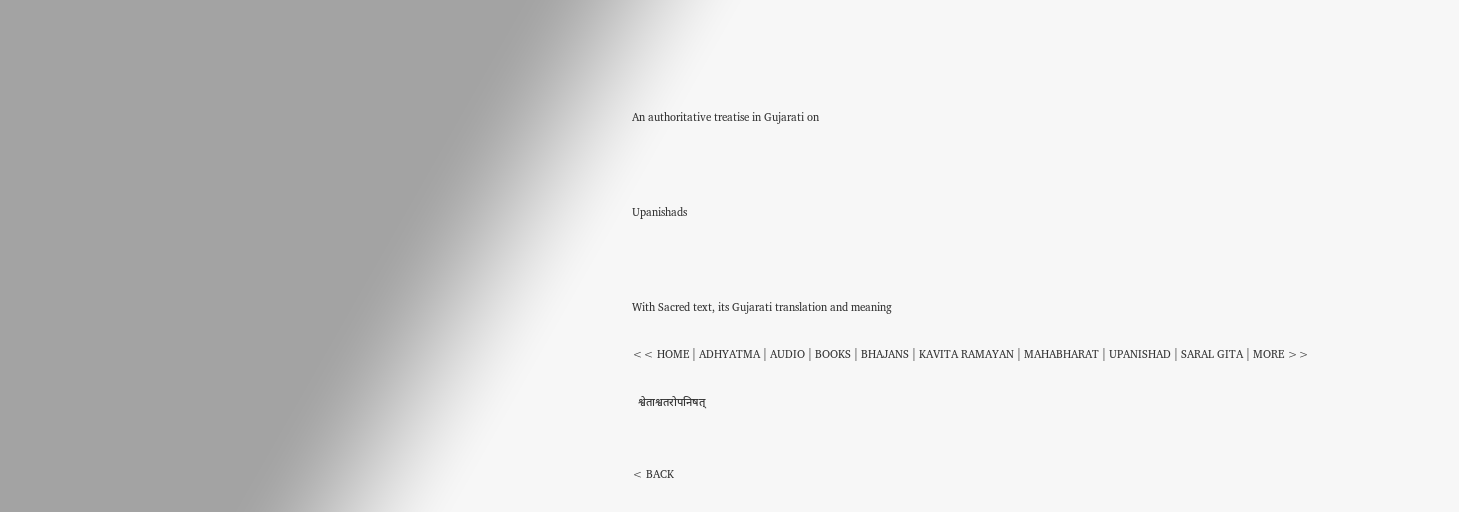An authoritative treatise in Gujarati on



Upanishads



With Sacred text, its Gujarati translation and meaning

<< HOME | ADHYATMA | AUDIO | BOOKS | BHAJANS | KAVITA RAMAYAN | MAHABHARAT | UPANISHAD | SARAL GITA | MORE >>

  श्वेताश्वतरोपनिषत्


< BACK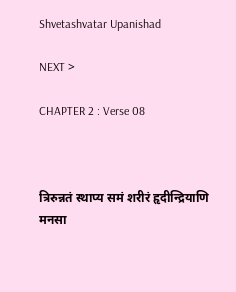Shvetashvatar Upanishad

NEXT >

CHAPTER 2 : Verse 08



त्रिरुन्नतं स्थाप्य समं शरीरं हृदीन्द्रियाणि मनसा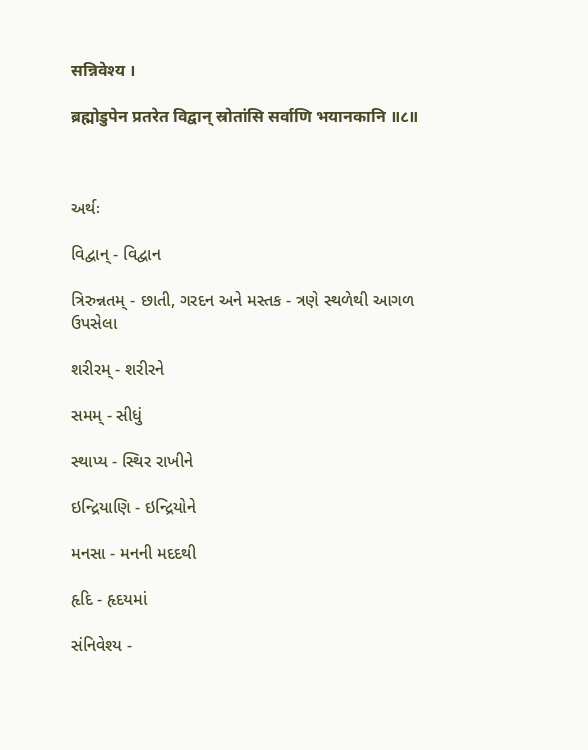सन्निवेश्य ।

ब्रह्मोडुपेन प्रतरेत विद्वान् स्रोतांसि सर्वाणि भयानकानि ॥८॥



અર્થઃ

વિદ્વાન્ - વિદ્વાન

ત્રિરુન્નતમ્ - છાતી, ગરદન અને મસ્તક - ત્રણે સ્થળેથી આગળ ઉપસેલા

શરીરમ્ - શરીરને

સમમ્ - સીધું

સ્થાપ્ય - સ્થિર રાખીને

ઇન્દ્રિયાણિ - ઇન્દ્રિયોને

મનસા - મનની મદદથી

હૃદિ - હૃદયમાં

સંનિવેશ્ય -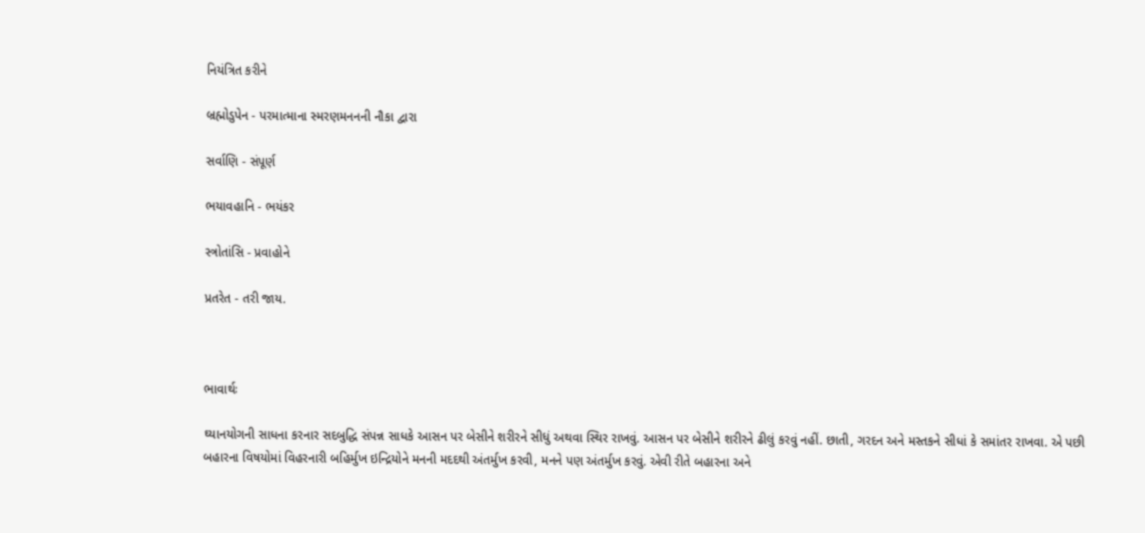નિયંત્રિત કરીને

બ્રહ્મોડુપેન - પરમાત્માના સ્મરણમનનની નૌકા દ્વારા

સર્વાણિ - સંપૂર્ણ

ભયાવહાનિ - ભયંકર

સ્ત્રોતાંસિ - પ્રવાહોને

પ્રતરેત - તરી જાય.



ભાવાર્થઃ

ઘ્યાનયોગની સાધના કરનાર સદબુદ્ધિ સંપન્ન સાધકે આસન પર બેસીને શરીરને સીધું અથવા સ્થિર રાખવું. આસન પર બેસીને શરીરને ઢીલું કરવું નહીં. છાતી, ગરદન અને મસ્તકને સીધાં કે સમાંતર રાખવા. એ પછી બહારના વિષયોમાં વિહરનારી બહિર્મુખ ઇન્દ્રિયોને મનની મદદથી અંતર્મુખ કરવી, મનને પણ અંતર્મુખ કરવું. એવી રીતે બહારના અને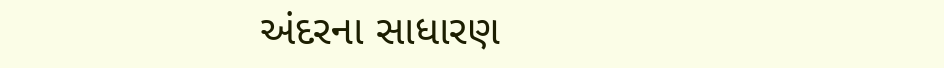અંદરના સાધારણ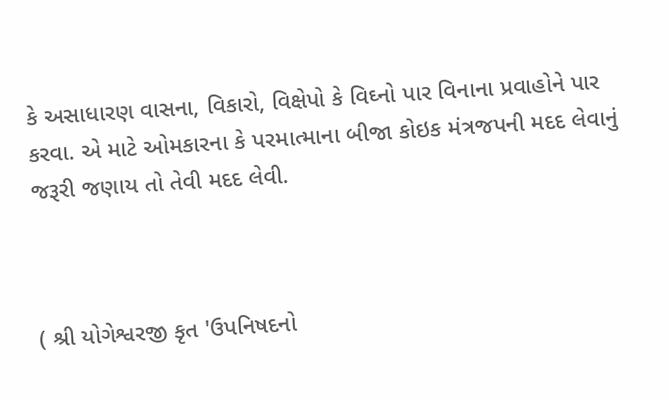કે અસાધારણ વાસના, વિકારો, વિક્ષેપો કે વિઘ્નો પાર વિનાના પ્રવાહોને પાર કરવા. એ માટે ઓમકારના કે પરમાત્માના બીજા કોઇક મંત્રજપની મદદ લેવાનું જરૂરી જણાય તો તેવી મદદ લેવી.



( શ્રી યોગેશ્વરજી કૃત 'ઉપનિષદનો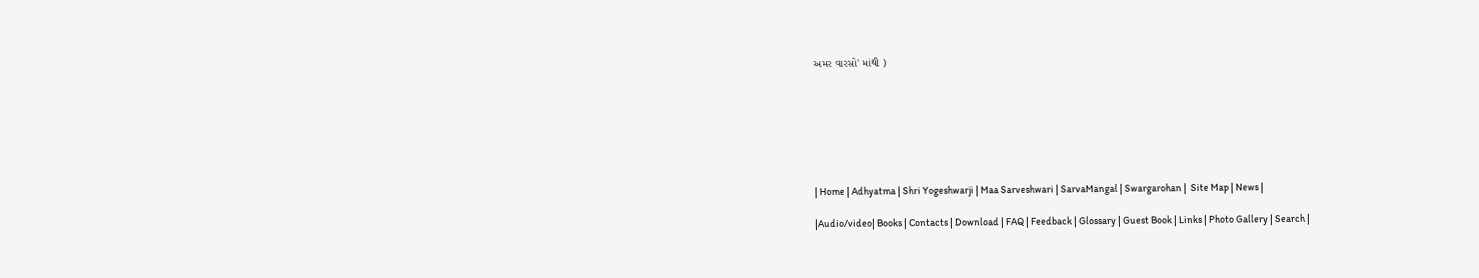અમર વારસો' માંથી )







| Home | Adhyatma | Shri Yogeshwarji | Maa Sarveshwari | SarvaMangal | Swargarohan |  Site Map | News |

|Audio/video| Books | Contacts | Download | FAQ | Feedback | Glossary | Guest Book | Links | Photo Gallery | Search |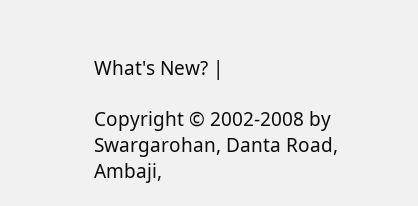What's New? |

Copyright © 2002-2008 by Swargarohan, Danta Road, Ambaji,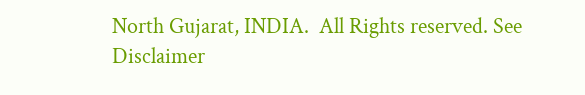North Gujarat, INDIA.  All Rights reserved. See Disclaimer